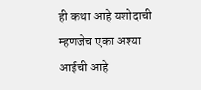ही कथा आहे यशोदाची म्हणजेच एका अश्या आईची आहे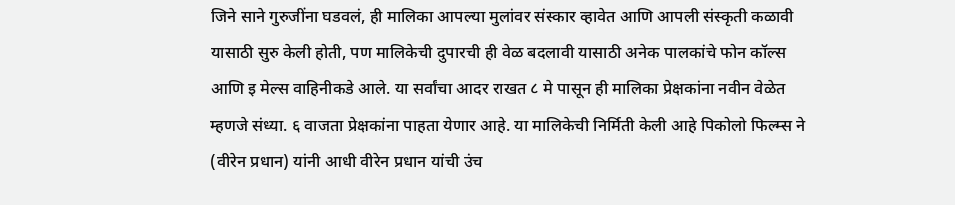जिने साने गुरुजींना घडवलं, ही मालिका आपल्या मुलांवर संस्कार व्हावेत आणि आपली संस्कृती कळावी यासाठी सुरु केली होती, पण मालिकेची दुपारची ही वेळ बदलावी यासाठी अनेक पालकांचे फोन कॉल्स आणि इ मेल्स वाहिनीकडे आले. या सर्वांचा आदर राखत ८ मे पासून ही मालिका प्रेक्षकांना नवीन वेळेत म्हणजे संध्या. ६ वाजता प्रेक्षकांना पाहता येणार आहे. या मालिकेची निर्मिती केली आहे पिकोलो फिल्म्स ने (वीरेन प्रधान) यांनी आधी वीरेन प्रधान यांची उंच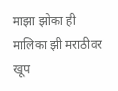माझा झोका ही मालिका झी मराठीवर खूप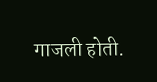गाजली होती.